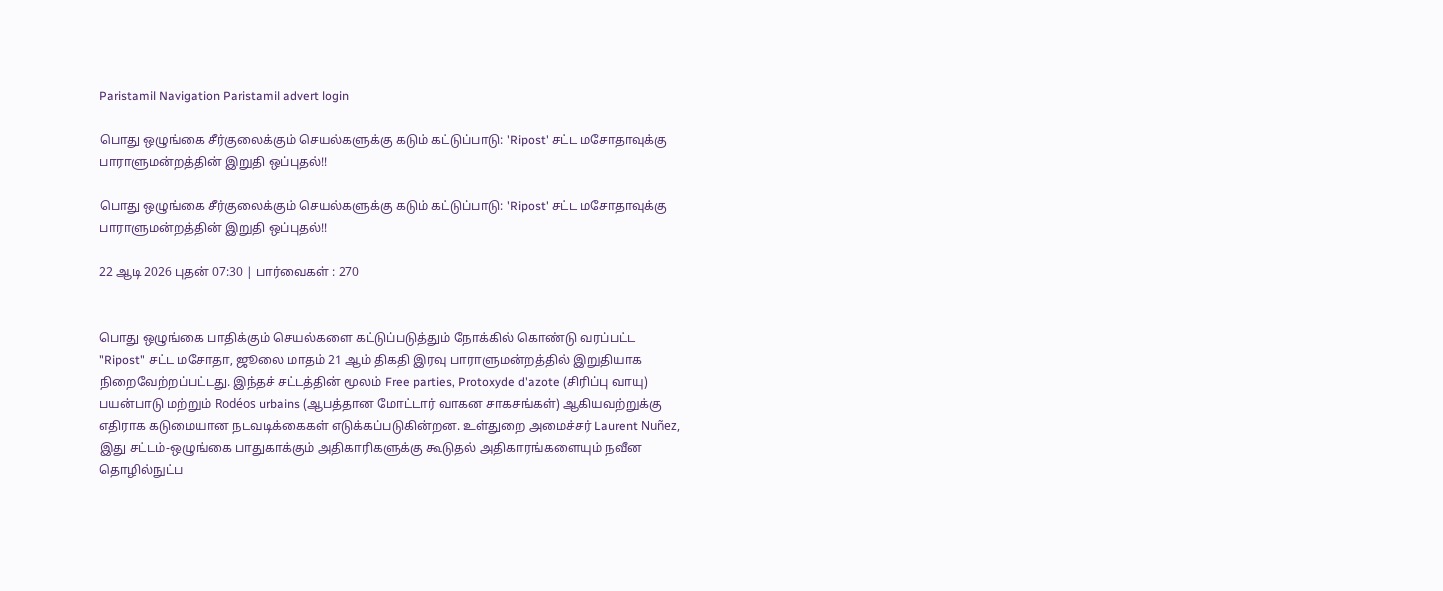Paristamil Navigation Paristamil advert login

பொது ஒழுங்கை சீர்குலைக்கும் செயல்களுக்கு கடும் கட்டுப்பாடு: 'Ripost' சட்ட மசோதாவுக்கு பாராளுமன்றத்தின் இறுதி ஒப்புதல்!!

பொது ஒழுங்கை சீர்குலைக்கும் செயல்களுக்கு கடும் கட்டுப்பாடு: 'Ripost' சட்ட மசோதாவுக்கு பாராளுமன்றத்தின் இறுதி ஒப்புதல்!!

22 ஆடி 2026 புதன் 07:30 | பார்வைகள் : 270


பொது ஒழுங்கை பாதிக்கும் செயல்களை கட்டுப்படுத்தும் நோக்கில் கொண்டு வரப்பட்ட "Ripost" சட்ட மசோதா, ஜூலை மாதம் 21 ஆம் திகதி இரவு பாராளுமன்றத்தில் இறுதியாக நிறைவேற்றப்பட்டது. இந்தச் சட்டத்தின் மூலம் Free parties, Protoxyde d'azote (சிரிப்பு வாயு) பயன்பாடு மற்றும் Rodéos urbains (ஆபத்தான மோட்டார் வாகன சாகசங்கள்) ஆகியவற்றுக்கு எதிராக கடுமையான நடவடிக்கைகள் எடுக்கப்படுகின்றன. உள்துறை அமைச்சர் Laurent Nuñez, இது சட்டம்-ஒழுங்கை பாதுகாக்கும் அதிகாரிகளுக்கு கூடுதல் அதிகாரங்களையும் நவீன தொழில்நுட்ப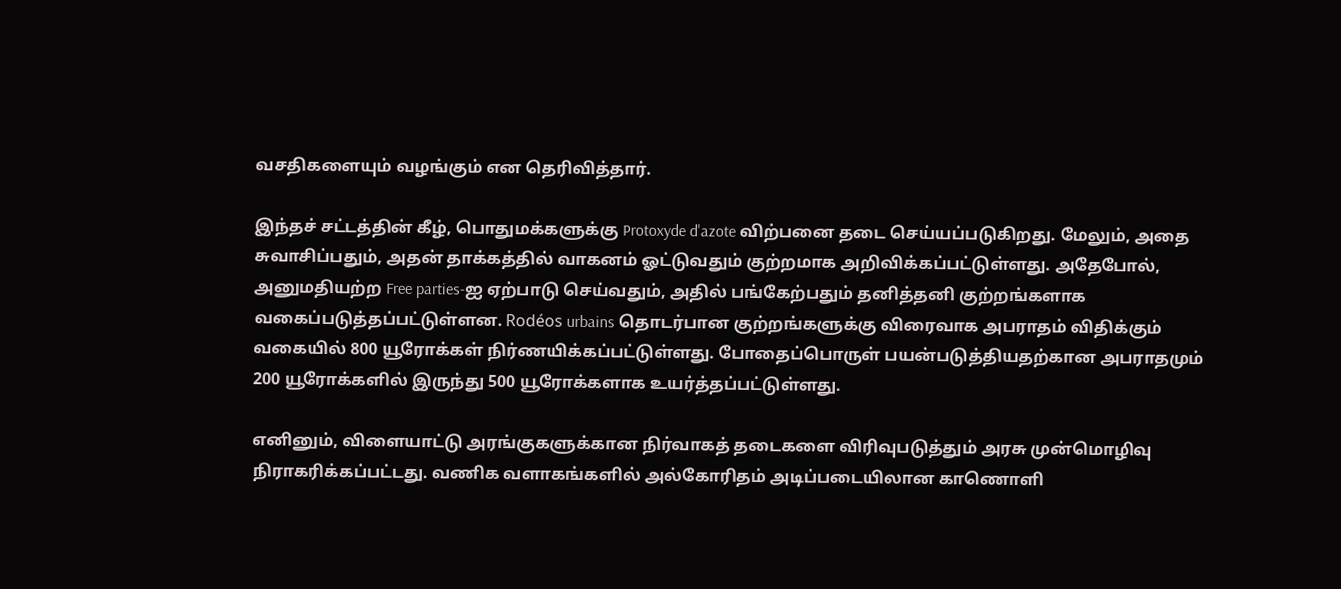வசதிகளையும் வழங்கும் என தெரிவித்தார்.

இந்தச் சட்டத்தின் கீழ், பொதுமக்களுக்கு Protoxyde d'azote விற்பனை தடை செய்யப்படுகிறது. மேலும், அதை சுவாசிப்பதும், அதன் தாக்கத்தில் வாகனம் ஓட்டுவதும் குற்றமாக அறிவிக்கப்பட்டுள்ளது. அதேபோல், அனுமதியற்ற Free parties-ஐ ஏற்பாடு செய்வதும், அதில் பங்கேற்பதும் தனித்தனி குற்றங்களாக வகைப்படுத்தப்பட்டுள்ளன. Rodéos urbains தொடர்பான குற்றங்களுக்கு விரைவாக அபராதம் விதிக்கும் வகையில் 800 யூரோக்கள் நிர்ணயிக்கப்பட்டுள்ளது. போதைப்பொருள் பயன்படுத்தியதற்கான அபராதமும் 200 யூரோக்களில் இருந்து 500 யூரோக்களாக உயர்த்தப்பட்டுள்ளது.

எனினும், விளையாட்டு அரங்குகளுக்கான நிர்வாகத் தடைகளை விரிவுபடுத்தும் அரசு முன்மொழிவு நிராகரிக்கப்பட்டது. வணிக வளாகங்களில் அல்கோரிதம் அடிப்படையிலான காணொளி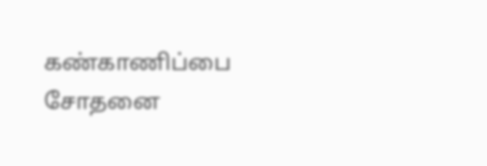கண்காணிப்பை சோதனை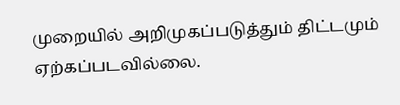முறையில் அறிமுகப்படுத்தும் திட்டமும் ஏற்கப்படவில்லை.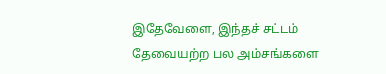இதேவேளை, இந்தச் சட்டம் தேவையற்ற பல அம்சங்களை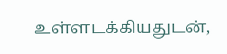உள்ளடக்கியதுடன்,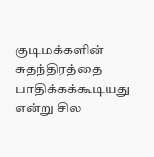குடிமக்களின் சுதந்திரத்தை பாதிக்கக்கூடியது என்று சில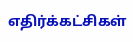எதிர்க்கட்சிகள்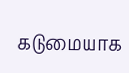கடுமையாக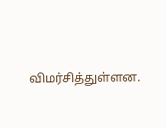விமர்சித்துள்ளன.